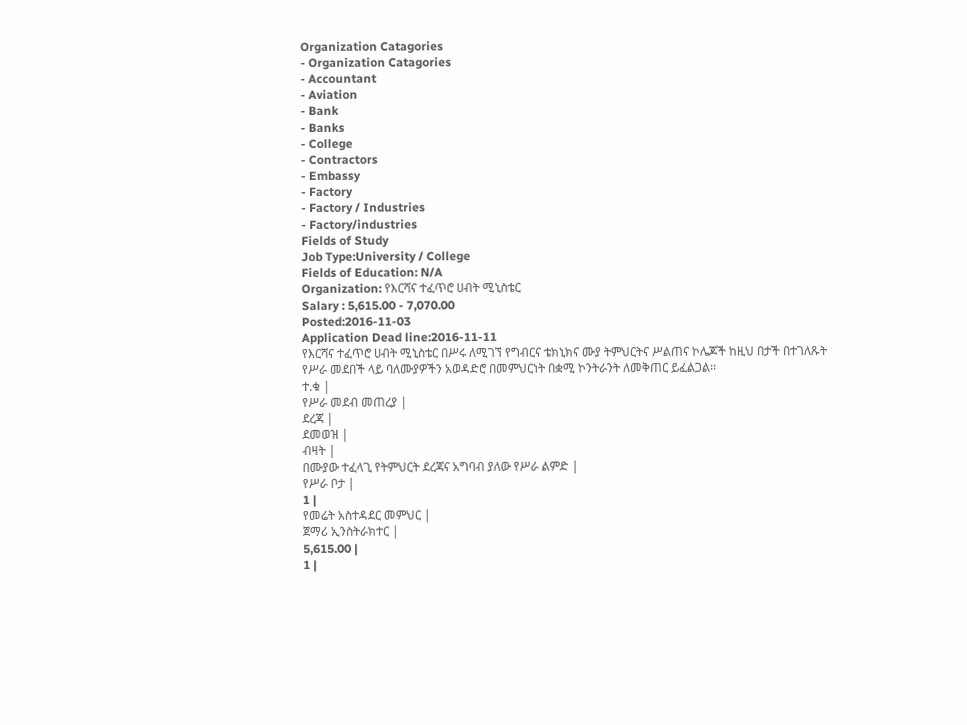Organization Catagories
- Organization Catagories
- Accountant
- Aviation
- Bank
- Banks
- College
- Contractors
- Embassy
- Factory
- Factory / Industries
- Factory/industries
Fields of Study
Job Type:University / College
Fields of Education: N/A
Organization: የእርሻና ተፈጥሮ ሀብት ሚኒስቴር
Salary : 5,615.00 - 7,070.00
Posted:2016-11-03
Application Dead line:2016-11-11
የእርሻና ተፈጥሮ ሀብት ሚኒስቴር በሥሩ ለሚገኘ የግብርና ቴክኒክና ሙያ ትምህርትና ሥልጠና ኮሌጆች ከዚህ በታች በተገለጹት የሥራ መደበች ላይ ባለሙያዎችን አወዳድሮ በመምህርነት በቋሚ ኮንትራንት ለመቅጠር ይፈልጋል፡፡
ተ.ቁ |
የሥራ መደብ መጠረያ |
ደረጃ |
ደመወዝ |
ብዛት |
በሙያው ተፈላጊ የትምህርት ደረጃና አግባብ ያለው የሥራ ልምድ |
የሥራ ቦታ |
1 |
የመሬት አስተዳደር መምህር |
ጀማሪ ኢንስትራክተር |
5,615.00 |
1 |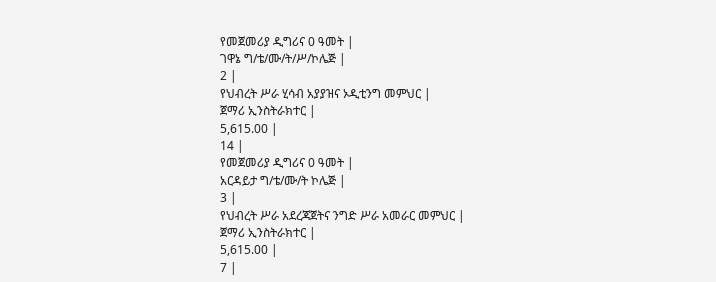የመጀመሪያ ዲግሪና 0 ዓመት |
ገዋኔ ግ/ቴ/ሙ/ት/ሥ/ኮሌጅ |
2 |
የህብረት ሥራ ሂሳብ አያያዝና ኦዲቲንግ መምህር |
ጀማሪ ኢንስትራክተር |
5,615.00 |
14 |
የመጀመሪያ ዲግሪና 0 ዓመት |
አርዳይታ ግ/ቴ/ሙ/ት ኮሌጅ |
3 |
የህብረት ሥራ አደረጃጀትና ንግድ ሥራ አመራር መምህር |
ጀማሪ ኢንስትራክተር |
5,615.00 |
7 |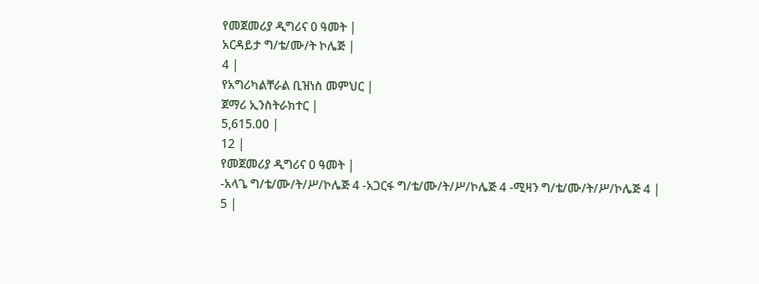የመጀመሪያ ዲግሪና 0 ዓመት |
አርዳይታ ግ/ቴ/ሙ/ት ኮሌጅ |
4 |
የአግሪካልቸራል ቢዝነስ መምህር |
ጀማሪ ኢንስትራክተር |
5,615.00 |
12 |
የመጀመሪያ ዲግሪና 0 ዓመት |
-አላጌ ግ/ቴ/ሙ/ት/ሥ/ኮሌጅ 4 -አጋርፋ ግ/ቴ/ሙ/ት/ሥ/ኮሌጅ 4 -ሚዛን ግ/ቴ/ሙ/ት/ሥ/ኮሌጅ 4 |
5 |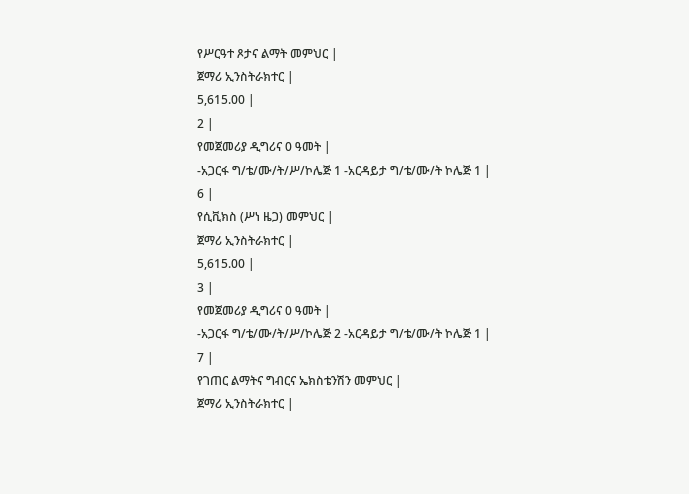የሥርዓተ ጾታና ልማት መምህር |
ጀማሪ ኢንስትራክተር |
5,615.00 |
2 |
የመጀመሪያ ዲግሪና 0 ዓመት |
-አጋርፋ ግ/ቴ/ሙ/ት/ሥ/ኮሌጅ 1 -አርዳይታ ግ/ቴ/ሙ/ት ኮሌጅ 1 |
6 |
የሲቪክስ (ሥነ ዜጋ) መምህር |
ጀማሪ ኢንስትራክተር |
5,615.00 |
3 |
የመጀመሪያ ዲግሪና 0 ዓመት |
-አጋርፋ ግ/ቴ/ሙ/ት/ሥ/ኮሌጅ 2 -አርዳይታ ግ/ቴ/ሙ/ት ኮሌጅ 1 |
7 |
የገጠር ልማትና ግብርና ኤክስቴንሽን መምህር |
ጀማሪ ኢንስትራክተር |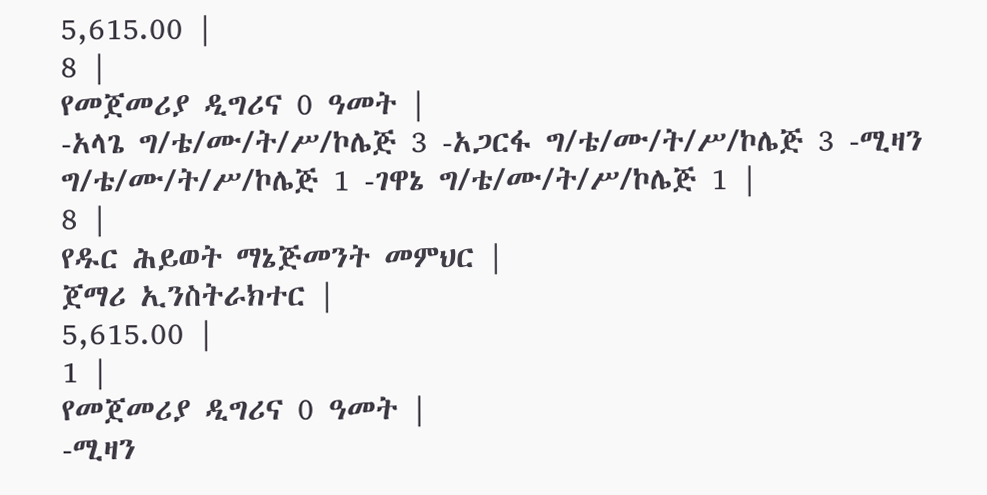5,615.00 |
8 |
የመጀመሪያ ዲግሪና 0 ዓመት |
-አላጌ ግ/ቴ/ሙ/ት/ሥ/ኮሌጅ 3 -አጋርፋ ግ/ቴ/ሙ/ት/ሥ/ኮሌጅ 3 -ሚዛን ግ/ቴ/ሙ/ት/ሥ/ኮሌጅ 1 -ገዋኔ ግ/ቴ/ሙ/ት/ሥ/ኮሌጅ 1 |
8 |
የዱር ሕይወት ማኔጅመንት መምህር |
ጀማሪ ኢንስትራክተር |
5,615.00 |
1 |
የመጀመሪያ ዲግሪና 0 ዓመት |
-ሚዛን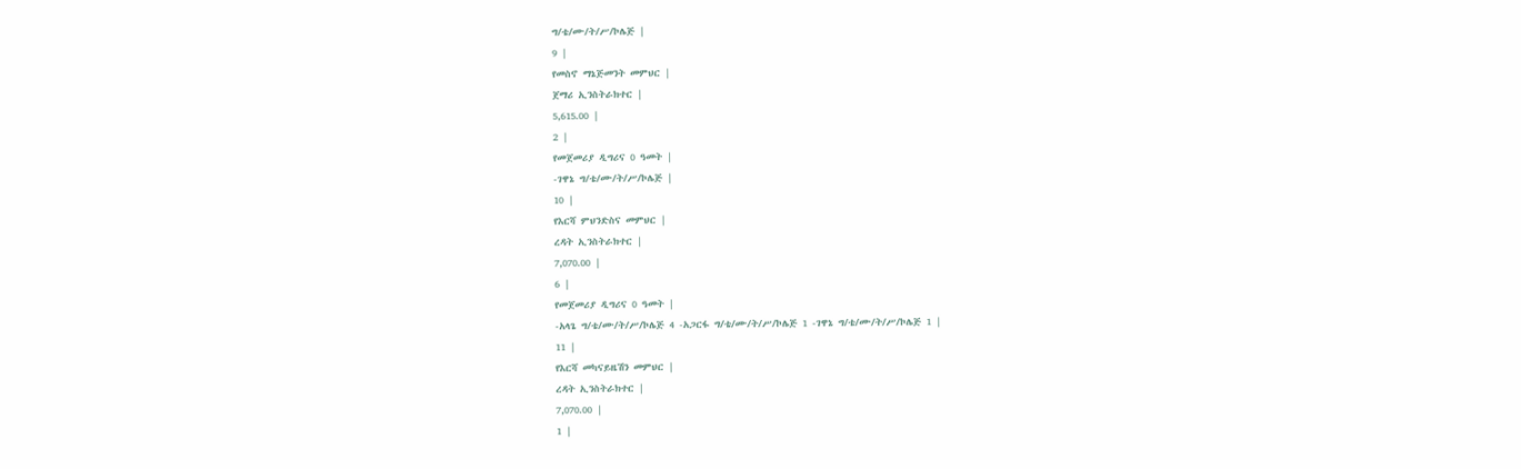ግ/ቴ/ሙ/ት/ሥ/ኮሌጅ |
9 |
የመስኖ ማኔጅመንት መምህር |
ጀማሪ ኢንስትራክተር |
5,615.00 |
2 |
የመጀመሪያ ዲግሪና 0 ዓመት |
-ገዋኔ ግ/ቴ/ሙ/ት/ሥ/ኮሌጅ |
10 |
የእርሻ ምህንድስና መምህር |
ረዳት ኢንስትራክተር |
7,070.00 |
6 |
የመጀመሪያ ዲግሪና 0 ዓመት |
-አላጌ ግ/ቴ/ሙ/ት/ሥ/ኮሌጅ 4 -አጋርፋ ግ/ቴ/ሙ/ት/ሥ/ኮሌጅ 1 -ገዋኔ ግ/ቴ/ሙ/ት/ሥ/ኮሌጅ 1 |
11 |
የእርሻ መካናይዜሽን መምህር |
ረዳት ኢንስትራክተር |
7,070.00 |
1 |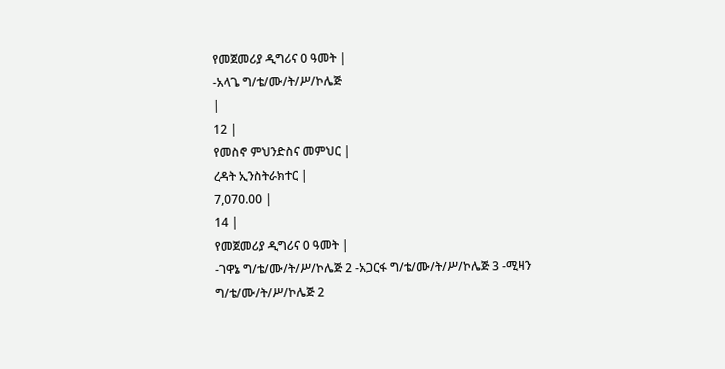የመጀመሪያ ዲግሪና 0 ዓመት |
-አላጌ ግ/ቴ/ሙ/ት/ሥ/ኮሌጅ
|
12 |
የመስኖ ምህንድስና መምህር |
ረዳት ኢንስትራክተር |
7,070.00 |
14 |
የመጀመሪያ ዲግሪና 0 ዓመት |
-ገዋኔ ግ/ቴ/ሙ/ት/ሥ/ኮሌጅ 2 -አጋርፋ ግ/ቴ/ሙ/ት/ሥ/ኮሌጅ 3 -ሚዛን ግ/ቴ/ሙ/ት/ሥ/ኮሌጅ 2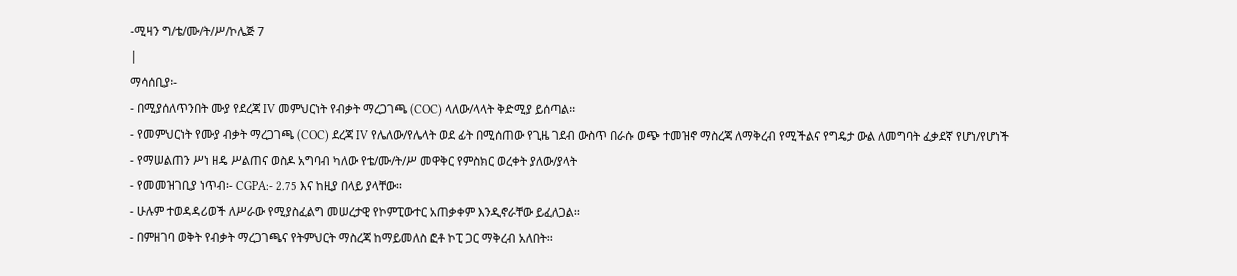-ሚዛን ግ/ቴ/ሙ/ት/ሥ/ኮሌጅ 7
|
ማሳሰቢያ፡-
- በሚያሰለጥንበት ሙያ የደረጃ IV መምህርነት የብቃት ማረጋገጫ (COC) ላለው/ላላት ቅድሚያ ይሰጣል፡፡
- የመምህርነት የሙያ ብቃት ማረጋገጫ (COC) ደረጃ IV የሌለው/የሌላት ወደ ፊት በሚሰጠው የጊዜ ገደብ ውስጥ በራሱ ወጭ ተመዝኖ ማስረጃ ለማቅረብ የሚችልና የግዴታ ውል ለመግባት ፈቃደኛ የሆነ/የሆነች
- የማሠልጠን ሥነ ዘዴ ሥልጠና ወስዶ አግባብ ካለው የቴ/ሙ/ት/ሥ መዋቅር የምስክር ወረቀት ያለው/ያላት
- የመመዝገቢያ ነጥብ፡- CGPA:- 2.75 እና ከዚያ በላይ ያላቸው፡፡
- ሁሉም ተወዳዳሪወች ለሥራው የሚያስፈልግ መሠረታዊ የኮምፒውተር አጠቃቀም እንዲኖራቸው ይፈለጋል፡፡
- በምዘገባ ወቅት የብቃት ማረጋገጫና የትምህርት ማስረጃ ከማይመለስ ፎቶ ኮፒ ጋር ማቅረብ አለበት፡፡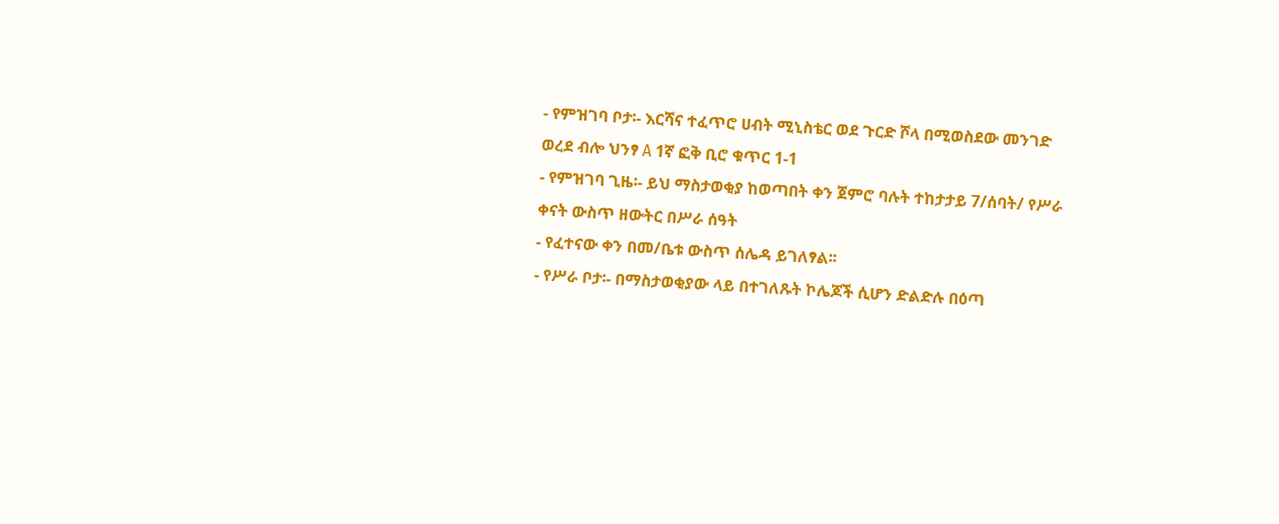- የምዝገባ ቦታ፡- እርሻና ተፈጥሮ ሀብት ሚኒስቴር ወደ ጉርድ ሾላ በሚወስደው መንገድ ወረደ ብሎ ህንፃ A 1ኛ ፎቅ ቢሮ ቁጥር 1-1
- የምዝገባ ጊዜ፡- ይህ ማስታወቂያ ከወጣበት ቀን ጀምሮ ባሉት ተከታታይ 7/ሰባት/ የሥራ ቀናት ውስጥ ዘውትር በሥራ ሰዓት
- የፈተናው ቀን በመ/ቤቱ ውስጥ ሰሌዳ ይገለፃል፡፡
- የሥራ ቦታ፡- በማስታወቂያው ላይ በተገለጹት ኮሌጆች ሲሆን ድልድሉ በዕጣ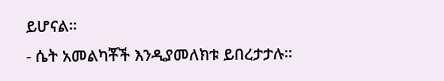ይሆናል፡፡
- ሴት አመልካቾች እንዲያመለክቱ ይበረታታሉ፡፡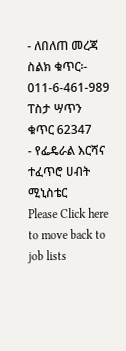- ለበለጠ መረጃ ስልክ ቁጥር፡- 011-6-461-989 ፐስታ ሣጥን ቁጥር 62347
- የፌዴራል እርሻና ተፈጥሮ ሀብት ሚኒስቴር
Please Click here
to move back to job lists